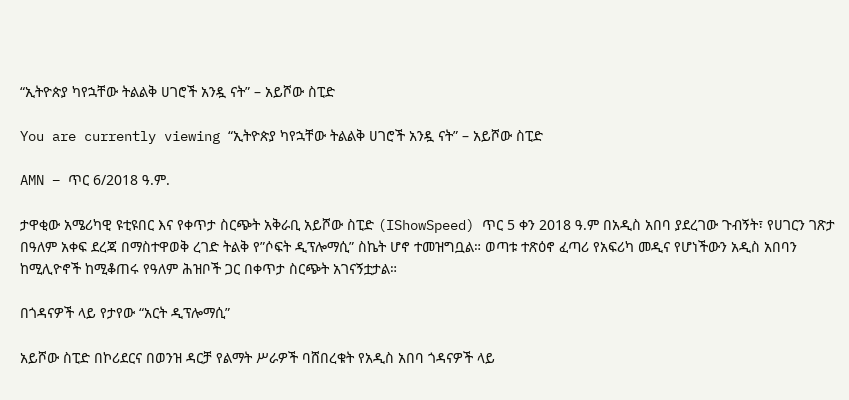“ኢትዮጵያ ካየኋቸው ትልልቅ ሀገሮች አንዷ ናት” – አይሾው ስፒድ

You are currently viewing “ኢትዮጵያ ካየኋቸው ትልልቅ ሀገሮች አንዷ ናት” – አይሾው ስፒድ

AMN – ጥር 6/2018 ዓ.ም.

ታዋቂው አሜሪካዊ ዩቲዩበር እና የቀጥታ ስርጭት አቅራቢ አይሾው ስፒድ (IShowSpeed) ጥር 5 ቀን 2018 ዓ.ም በአዲስ አበባ ያደረገው ጉብኝት፣ የሀገርን ገጽታ በዓለም አቀፍ ደረጃ በማስተዋወቅ ረገድ ትልቅ የ”ሶፍት ዲፕሎማሲ” ስኬት ሆኖ ተመዝግቧል። ወጣቱ ተጽዕኖ ፈጣሪ የአፍሪካ መዲና የሆነችውን አዲስ አበባን ከሚሊዮኖች ከሚቆጠሩ የዓለም ሕዝቦች ጋር በቀጥታ ስርጭት አገናኝቷታል።

በጎዳናዎች ላይ የታየው “አርት ዲፕሎማሲ”

አይሾው ስፒድ በኮሪደርና በወንዝ ዳርቻ የልማት ሥራዎች ባሸበረቁት የአዲስ አበባ ጎዳናዎች ላይ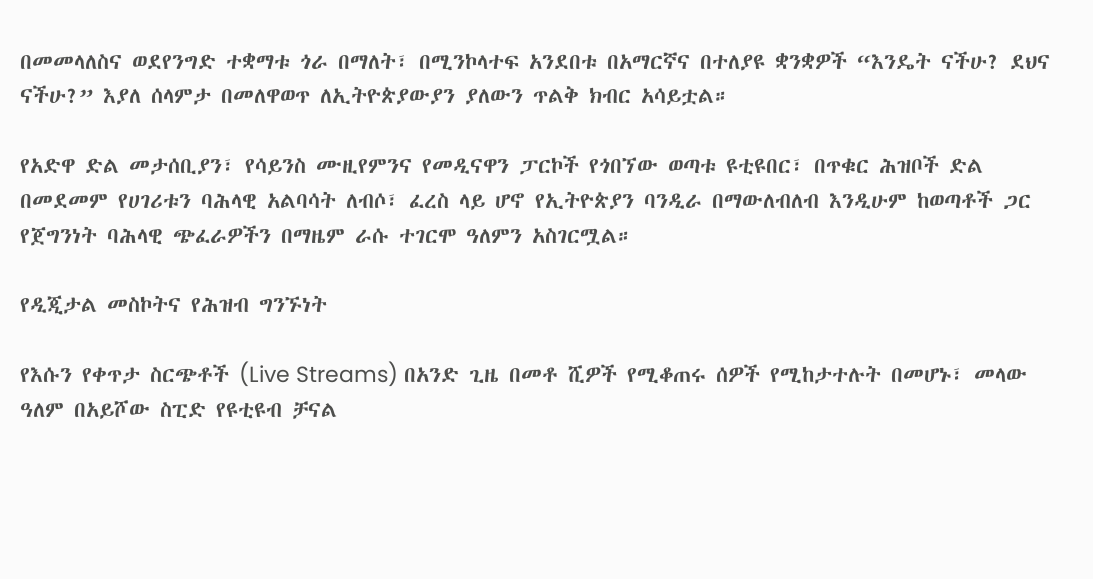በመመላለስና ወደየንግድ ተቋማቱ ጎራ በማለት፣ በሚንኮላተፍ አንደበቱ በአማርኛና በተለያዩ ቋንቋዎች “እንዴት ናችሁ? ደህና ናችሁ?” እያለ ሰላምታ በመለዋወጥ ለኢትዮጵያውያን ያለውን ጥልቅ ክብር አሳይቷል።

የአድዋ ድል መታሰቢያን፣ የሳይንስ ሙዚየምንና የመዲናዋን ፓርኮች የጎበኘው ወጣቱ ዩቲዩበር፣ በጥቁር ሕዝቦች ድል በመደመም የሀገሪቱን ባሕላዊ አልባሳት ለብሶ፣ ፈረስ ላይ ሆኖ የኢትዮጵያን ባንዲራ በማውለብለብ እንዲሁም ከወጣቶች ጋር የጀግንነት ባሕላዊ ጭፈራዎችን በማዜም ራሱ ተገርሞ ዓለምን አስገርሟል።

የዲጂታል መስኮትና የሕዝብ ግንኙነት

የእሱን የቀጥታ ስርጭቶች (Live Streams) በአንድ ጊዜ በመቶ ሺዎች የሚቆጠሩ ሰዎች የሚከታተሉት በመሆኑ፣ መላው ዓለም በአይሾው ስፒድ የዩቲዩብ ቻናል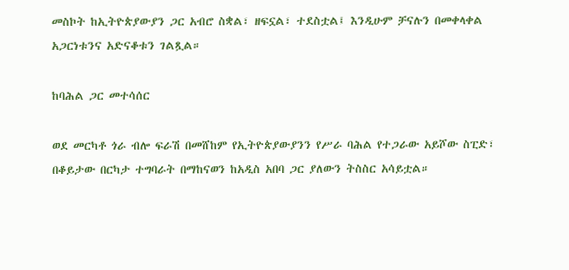መስኮት ከኢትዮጵያውያን ጋር አብሮ ስቋል፣ ዘፍኗል፣ ተደስቷል፤ እንዲሁም ቻናሉን በመቀላቀል አጋርነቱንና አድናቆቱን ገልጿል።

ከባሕል ጋር መተሳሰር

ወደ መርካቶ ጎራ ብሎ ፍራሽ በመሸከም የኢትዮጵያውያንን የሥራ ባሕል የተጋራው አይሾው ስፒድ፣ በቆይታው በርካታ ተግባራት በማከናወን ከአዲስ አበባ ጋር ያለውን ትስስር አሳይቷል።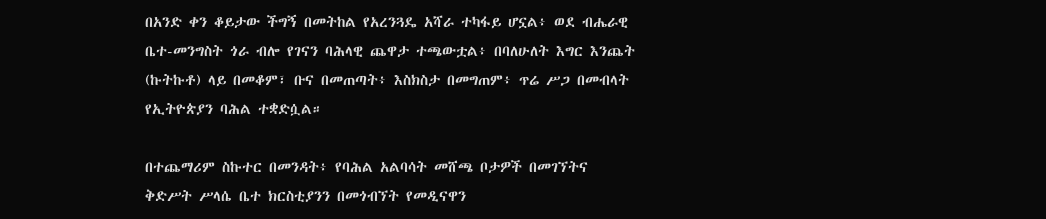በአንድ ቀን ቆይታው ችግኝ በመትከል የአረንጓዴ አሻራ ተካፋይ ሆኗል፥ ወደ ብሔራዊ ቤተ-መንግስት ጎራ ብሎ የገናን ባሕላዊ ጨዋታ ተጫውቷል፥ በባለሁለት እግር እንጨት (ኩትኩቶ) ላይ በመቆም፣ ቡና በመጠጣት፥ እስክስታ በመግጠም፥ ጥሬ ሥጋ በመብላት የኢትዮጵያን ባሕል ተቋድሷል።

በተጨማሪም ስኩተር በመንዳት፥ የባሕል አልባሳት መሸጫ ቦታዎች በመገኘትና ቅድሥት ሥላሴ ቤተ ክርስቲያንን በመጎብኘት የመዲናዋን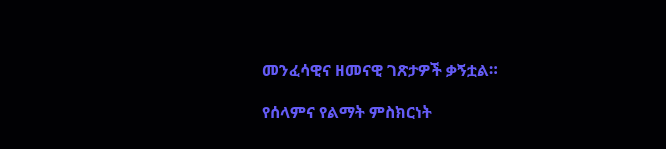መንፈሳዊና ዘመናዊ ገጽታዎች ቃኝቷል።

የሰላምና የልማት ምስክርነት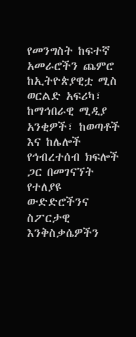የመንግስት ከፍተኛ አመራሮችን ጨምሮ ከኢትዮጵያዊቷ ሚስ ወርልድ አፍሪካ፣ ከማኅበራዊ ሚዲያ አንቂዎች፣ ከወጣቶች እና ከሌሎች የኅብረተሰብ ክፍሎች ጋር በመገናኘት የተለያዩ ውድድሮችንና ስፖርታዊ እንቅስቃሴዎችን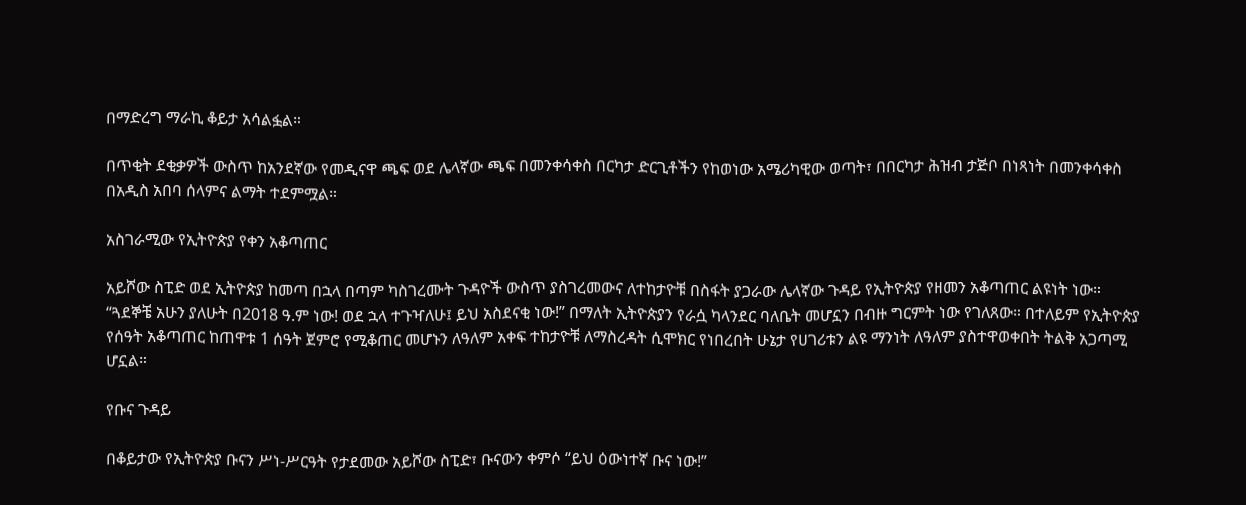በማድረግ ማራኪ ቆይታ አሳልፏል።

በጥቂት ደቂቃዎች ውስጥ ከአንደኛው የመዲናዋ ጫፍ ወደ ሌላኛው ጫፍ በመንቀሳቀስ በርካታ ድርጊቶችን የከወነው አሜሪካዊው ወጣት፣ በበርካታ ሕዝብ ታጅቦ በነጻነት በመንቀሳቀስ በአዲስ አበባ ሰላምና ልማት ተደምሟል።

አስገራሚው የኢትዮጵያ የቀን አቆጣጠር

አይሾው ስፒድ ወደ ኢትዮጵያ ከመጣ በኋላ በጣም ካስገረሙት ጉዳዮች ውስጥ ያስገረመውና ለተከታዮቹ በስፋት ያጋራው ሌላኛው ጉዳይ የኢትዮጵያ የዘመን አቆጣጠር ልዩነት ነው። “ጓደኞቼ አሁን ያለሁት በ2018 ዓ.ም ነው! ወደ ኋላ ተጉዣለሁ፤ ይህ አስደናቂ ነው!” በማለት ኢትዮጵያን የራሷ ካላንደር ባለቤት መሆኗን በብዙ ግርምት ነው የገለጸው። በተለይም የኢትዮጵያ የሰዓት አቆጣጠር ከጠዋቱ 1 ሰዓት ጀምሮ የሚቆጠር መሆኑን ለዓለም አቀፍ ተከታዮቹ ለማስረዳት ሲሞክር የነበረበት ሁኔታ የሀገሪቱን ልዩ ማንነት ለዓለም ያስተዋወቀበት ትልቅ አጋጣሚ ሆኗል።

የቡና ጉዳይ

በቆይታው የኢትዮጵያ ቡናን ሥነ-ሥርዓት የታደመው አይሾው ስፒድ፣ ቡናውን ቀምሶ “ይህ ዕውነተኛ ቡና ነው!”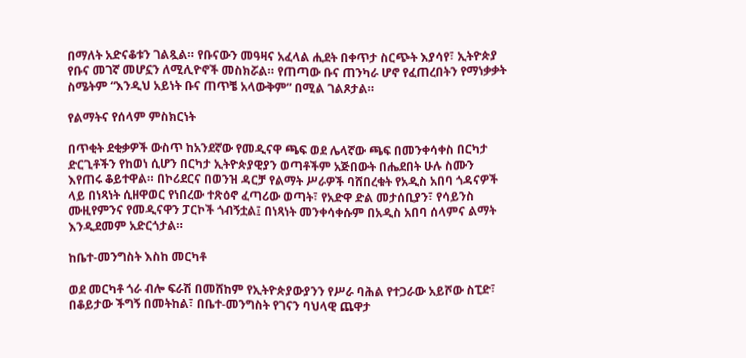በማለት አድናቆቱን ገልጿል። የቡናውን መዓዛና አፈላል ሒደት በቀጥታ ስርጭት እያሳየ፣ ኢትዮጵያ የቡና መገኛ መሆኗን ለሚሊዮኖች መስክሯል። የጠጣው ቡና ጠንካራ ሆኖ የፈጠረበትን የማነቃቃት ስሜትም “እንዲህ አይነት ቡና ጠጥቼ አላውቅም” በሚል ገልጾታል።

የልማትና የሰላም ምስክርነት

በጥቂት ደቂቃዎች ውስጥ ከአንደኛው የመዲናዋ ጫፍ ወደ ሌላኛው ጫፍ በመንቀሳቀስ በርካታ ድርጊቶችን የከወነ ሲሆን በርካታ ኢትዮጵያዊያን ወጣቶችም አጅበውት በሔደበት ሁሉ ስሙን እየጠሩ ቆይተዋል። በኮሪደርና በወንዝ ዳርቻ የልማት ሥራዎች ባሸበረቁት የአዲስ አበባ ጎዳናዎች ላይ በነጻነት ሲዘዋወር የነበረው ተጽዕኖ ፈጣሪው ወጣት፣ የአድዋ ድል መታሰቢያን፣ የሳይንስ ሙዚየምንና የመዲናዋን ፓርኮች ጎብኝቷል፤ በነጻነት መንቀሳቀሱም በአዲስ አበባ ሰላምና ልማት እንዲደመም አድርጎታል።

ከቤተ-መንግስት እስከ መርካቶ

ወደ መርካቶ ጎራ ብሎ ፍራሽ በመሸከም የኢትዮጵያውያንን የሥራ ባሕል የተጋራው አይሾው ስፒድ፣ በቆይታው ችግኝ በመትከል፣ በቤተ-መንግስት የገናን ባህላዊ ጨዋታ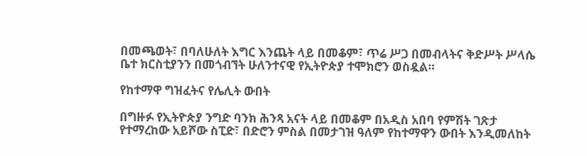በመጫወት፣ በባለሁለት እግር እንጨት ላይ በመቆም፣ ጥሬ ሥጋ በመብላትና ቅድሥት ሥላሴ ቤተ ክርስቲያንን በመጎብኘት ሁለንተናዊ የኢትዮጵያ ተሞክሮን ወስዷል።

የከተማዋ ግዝፈትና የሌሊት ውበት

በግዙፉ የኢትዮጵያ ንግድ ባንክ ሕንጻ አናት ላይ በመቆም በአዲስ አበባ የምሽት ገጽታ የተማረከው አይሾው ስፒድ፣ በድሮን ምስል በመታገዝ ዓለም የከተማዋን ውበት እንዲመለከት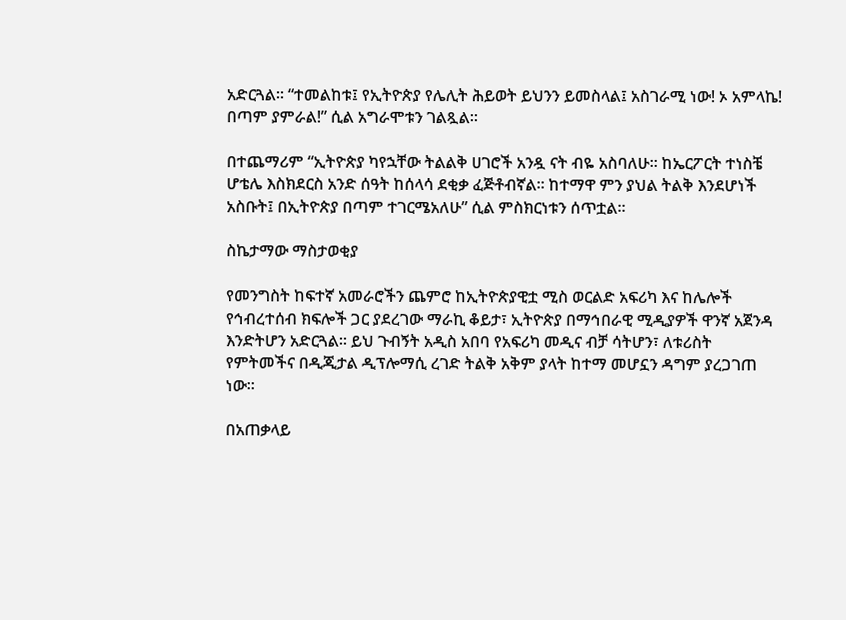አድርጓል። “ተመልከቱ፤ የኢትዮጵያ የሌሊት ሕይወት ይህንን ይመስላል፤ አስገራሚ ነው! ኦ አምላኬ! በጣም ያምራል!” ሲል አግራሞቱን ገልጿል።

በተጨማሪም “ኢትዮጵያ ካየኋቸው ትልልቅ ሀገሮች አንዷ ናት ብዬ አስባለሁ። ከኤርፖርት ተነስቼ ሆቴሌ እስክደርስ አንድ ሰዓት ከሰላሳ ደቂቃ ፈጅቶብኛል። ከተማዋ ምን ያህል ትልቅ እንደሆነች አስቡት፤ በኢትዮጵያ በጣም ተገርሜአለሁ” ሲል ምስክርነቱን ሰጥቷል።

ስኬታማው ማስታወቂያ

የመንግስት ከፍተኛ አመራሮችን ጨምሮ ከኢትዮጵያዊቷ ሚስ ወርልድ አፍሪካ እና ከሌሎች የኅብረተሰብ ክፍሎች ጋር ያደረገው ማራኪ ቆይታ፣ ኢትዮጵያ በማኅበራዊ ሚዲያዎች ዋንኛ አጀንዳ እንድትሆን አድርጓል። ይህ ጉብኝት አዲስ አበባ የአፍሪካ መዲና ብቻ ሳትሆን፣ ለቱሪስት የምትመችና በዲጂታል ዲፕሎማሲ ረገድ ትልቅ አቅም ያላት ከተማ መሆኗን ዳግም ያረጋገጠ ነው።

በአጠቃላይ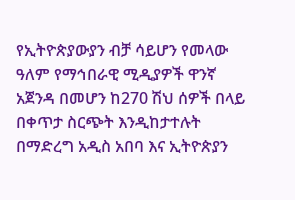የኢትዮጵያውያን ብቻ ሳይሆን የመላው ዓለም የማኅበራዊ ሚዲያዎች ዋንኛ አጀንዳ በመሆን ከ270 ሽህ ሰዎች በላይ በቀጥታ ስርጭት እንዲከታተሉት በማድረግ አዲስ አበባ እና ኢትዮጵያን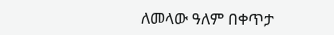ለመላው ዓለም በቀጥታ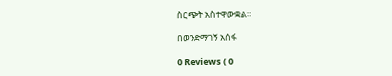ስርጭት አስተዋውቋል።

በወንድማገኝ አሰፋ

0 Reviews ( 0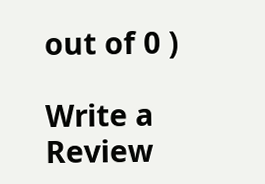out of 0 )

Write a Review